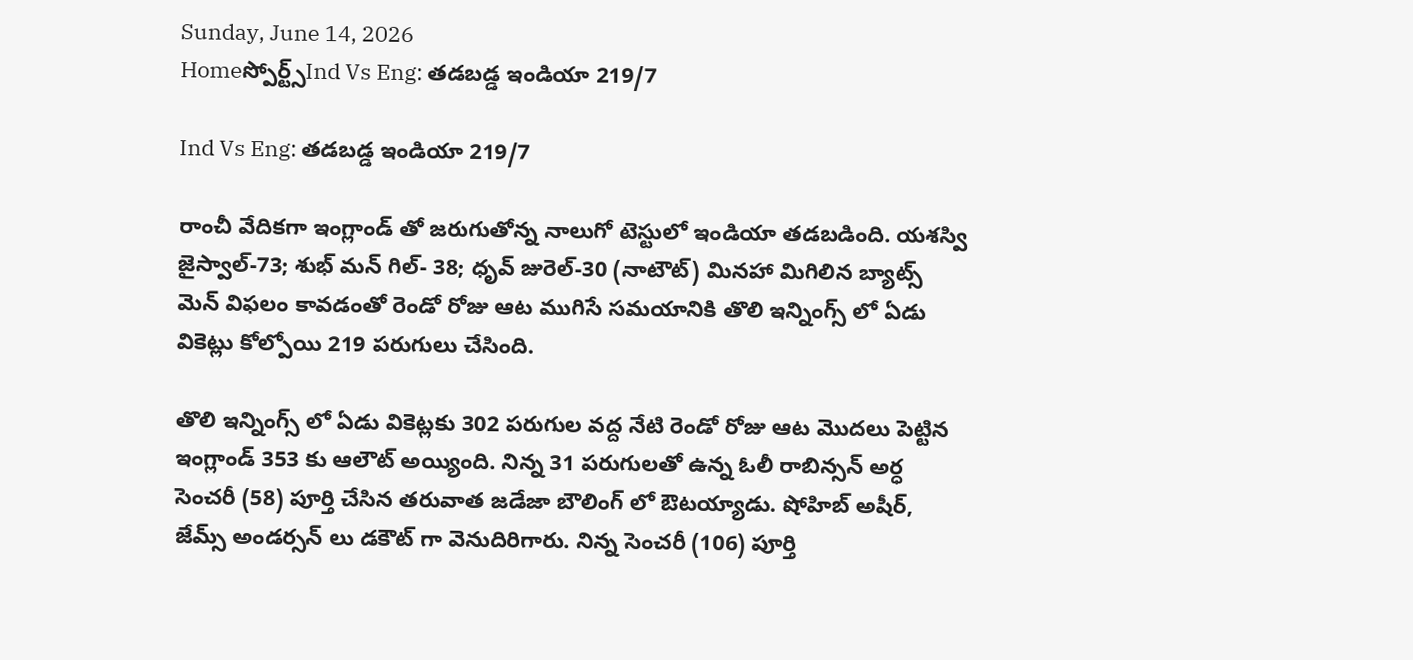Sunday, June 14, 2026
Homeస్పోర్ట్స్Ind Vs Eng: తడబడ్డ ఇండియా 219/7

Ind Vs Eng: తడబడ్డ ఇండియా 219/7

రాంచీ వేదికగా ఇంగ్లాండ్ తో జరుగుతోన్న నాలుగో టెస్టులో ఇండియా తడబడింది. యశస్వి జైస్వాల్-73; శుభ్ మన్ గిల్- 38; ధృవ్ జురెల్-30 (నాటౌట్) మినహా మిగిలిన బ్యాట్స్ మెన్ విఫలం కావడంతో రెండో రోజు ఆట ముగిసే సమయానికి తొలి ఇన్నింగ్స్ లో ఏడు వికెట్లు కోల్పోయి 219 పరుగులు చేసింది.

తొలి ఇన్నింగ్స్ లో ఏడు వికెట్లకు 302 పరుగుల వద్ద నేటి రెండో రోజు ఆట మొదలు పెట్టిన ఇంగ్లాండ్ 353 కు ఆలౌట్ అయ్యింది. నిన్న 31 పరుగులతో ఉన్న ఓలీ రాబిన్సన్ అర్ధ సెంచరీ (58) పూర్తి చేసిన తరువాత జడేజా బౌలింగ్ లో ఔటయ్యాడు. షోహిబ్ అషీర్, జేమ్స్ అండర్సన్ లు డకౌట్ గా వెనుదిరిగారు. నిన్న సెంచరీ (106) పూర్తి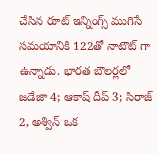చేసిన రూట్ ఇన్నింగ్స్ ముగిసే సమయానికి 122తో నాటౌట్ గా ఉన్నాడు. భారత బౌలర్లలో జడేజా 4; ఆకాష్ దీప్ 3; సిరాజ్ 2, అశ్విన్ ఒక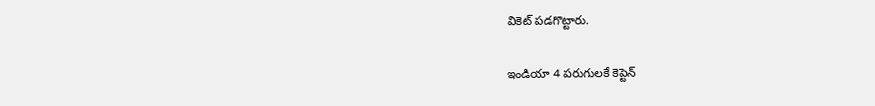వికెట్ పడగొట్టారు.

ఇండియా 4 పరుగులకే కెప్టెన్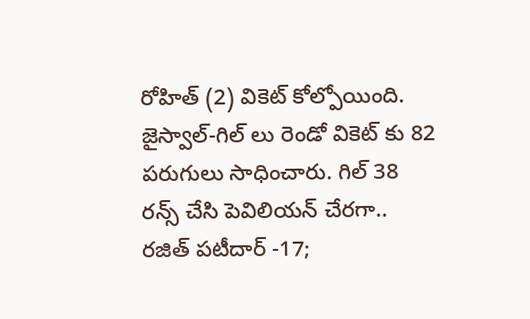రోహిత్ (2) వికెట్ కోల్పోయింది. జైస్వాల్-గిల్ లు రెండో వికెట్ కు 82 పరుగులు సాధించారు. గిల్ 38 రన్స్ చేసి పెవిలియన్ చేరగా.. రజిత్ పటీదార్ -17;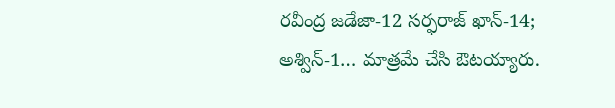రవీంద్ర జడేజా-12 సర్ఫరాజ్ ఖాన్-14; అశ్విన్-1… మాత్రమే చేసి ఔటయ్యారు.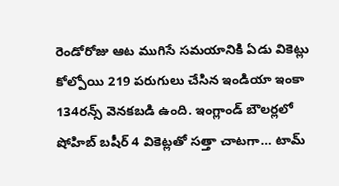రెండోరోజు ఆట ముగిసే సమయానికి ఏడు వికెట్లు కోల్పోయి 219 పరుగులు చేసిన ఇండియా ఇంకా 134రన్స్ వెనకబడి ఉంది. ఇంగ్లాండ్ బౌలర్లలో షోహిబ్ బషీర్ 4 వికెట్లతో సత్తా చాటగా… టామ్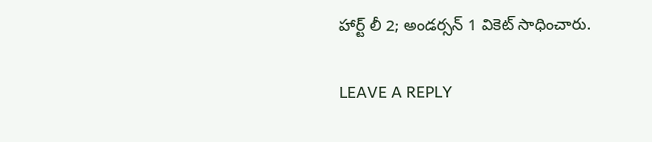హార్ట్ లీ 2; అండర్సన్ 1 వికెట్ సాధించారు.

LEAVE A REPLY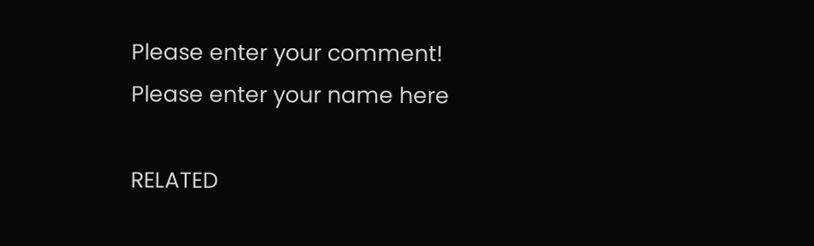Please enter your comment!
Please enter your name here

RELATED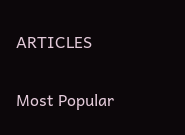ARTICLES

Most Popular